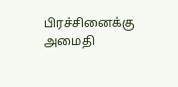பிரச்சினைக்கு அமைதி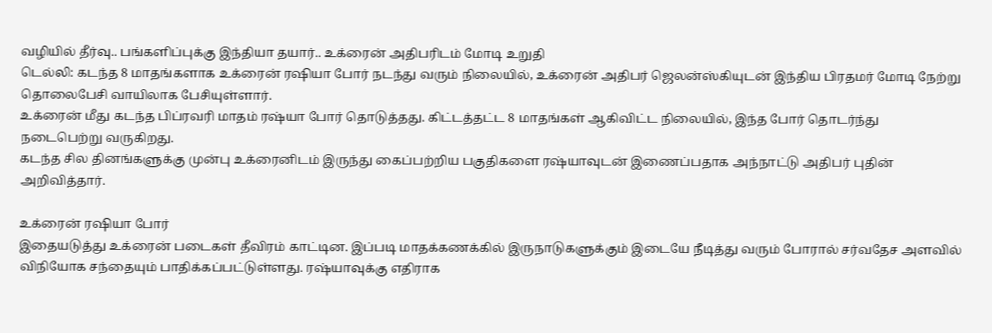வழியில் தீர்வு.. பங்களிப்புக்கு இந்தியா தயார்.. உக்ரைன் அதிபரிடம் மோடி உறுதி
டெல்லி: கடந்த 8 மாதங்களாக உக்ரைன் ரஷியா போர் நடந்து வரும் நிலையில், உக்ரைன் அதிபர் ஜெலன்ஸ்கியுடன் இந்திய பிரதமர் மோடி நேற்று தொலைபேசி வாயிலாக பேசியுள்ளார்.
உக்ரைன் மீது கடந்த பிப்ரவரி மாதம் ரஷ்யா போர் தொடுத்தது. கிட்டத்தட்ட 8 மாதங்கள் ஆகிவிட்ட நிலையில், இந்த போர் தொடர்ந்து நடைபெற்று வருகிறது.
கடந்த சில தினங்களுக்கு முன்பு உக்ரைனிடம் இருந்து கைப்பற்றிய பகுதிகளை ரஷ்யாவுடன் இணைப்பதாக அந்நாட்டு அதிபர் புதின் அறிவித்தார்.

உக்ரைன் ரஷியா போர்
இதையடுத்து உக்ரைன் படைகள் தீவிரம் காட்டின. இப்படி மாதக்கணக்கில் இருநாடுகளுக்கும் இடையே நீடித்து வரும் போரால் சர்வதேச அளவில் விநியோக சந்தையும் பாதிக்கப்பட்டுள்ளது. ரஷ்யாவுக்கு எதிராக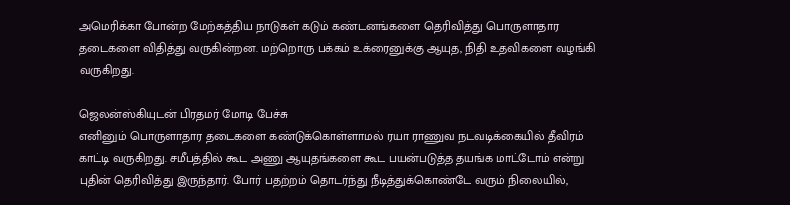அமெரிக்கா போன்ற மேற்கத்திய நாடுகள் கடும் கண்டனங்களை தெரிவித்து பொருளாதார தடைகளை விதித்து வருகின்றன. மற்றொரு பக்கம் உக்ரைனுக்கு ஆயுத, நிதி உதவிகளை வழங்கி வருகிறது.

ஜெலன்ஸ்கியுடன் பிரதமர் மோடி பேச்சு
எனினும் பொருளாதார தடைகளை கண்டுக்கொள்ளாமல் ரயா ராணுவ நடவடிக்கையில் தீவிரம் காட்டி வருகிறது. சமீபத்தில் கூட அணு ஆயுதங்களை கூட பயன்படுத்த தயங்க மாட்டோம் என்று புதின் தெரிவித்து இருந்தார். போர் பதற்றம் தொடர்ந்து நீடித்துக்கொண்டே வரும் நிலையில்,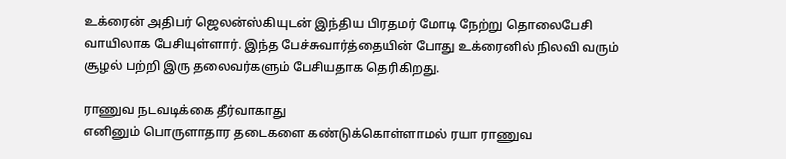உக்ரைன் அதிபர் ஜெலன்ஸ்கியுடன் இந்திய பிரதமர் மோடி நேற்று தொலைபேசி வாயிலாக பேசியுள்ளார். இந்த பேச்சுவார்த்தையின் போது உக்ரைனில் நிலவி வரும் சூழல் பற்றி இரு தலைவர்களும் பேசியதாக தெரிகிறது.

ராணுவ நடவடிக்கை தீர்வாகாது
எனினும் பொருளாதார தடைகளை கண்டுக்கொள்ளாமல் ரயா ராணுவ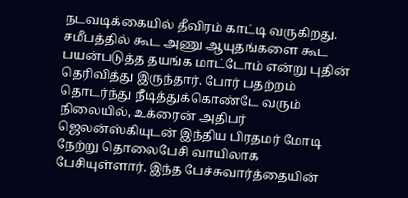நடவடிக்கையில் தீவிரம் காட்டி வருகிறது. சமீபத்தில் கூட அணு ஆயுதங்களை கூட பயன்படுத்த தயங்க மாட்டோம் என்று புதின் தெரிவித்து இருந்தார். போர் பதற்றம் தொடர்ந்து நீடித்துக்கொண்டே வரும் நிலையில், உக்ரைன் அதிபர் ஜெலன்ஸ்கியுடன் இந்திய பிரதமர் மோடி நேற்று தொலைபேசி வாயிலாக பேசியுள்ளார். இந்த பேச்சுவார்த்தையின்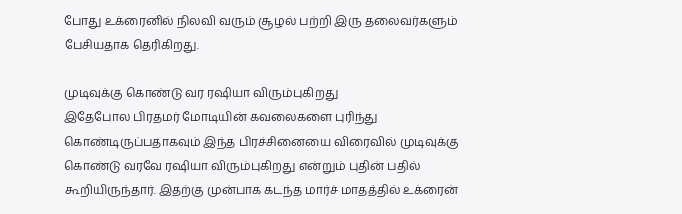போது உக்ரைனில் நிலவி வரும் சூழல் பற்றி இரு தலைவர்களும் பேசியதாக தெரிகிறது.

முடிவுக்கு கொண்டு வர ரஷியா விரும்புகிறது
இதேபோல பிரதமர் மோடியின் கவலைகளை புரிந்து கொண்டிருப்பதாகவும் இந்த பிரச்சினையை விரைவில் முடிவுக்கு கொண்டு வரவே ரஷியா விரும்புகிறது என்றும் புதின் பதில் கூறியிருந்தார். இதற்கு முன்பாக கடந்த மார்ச் மாதத்தில் உக்ரைன்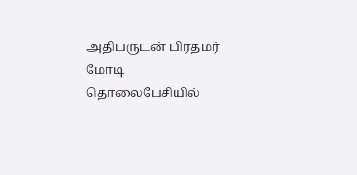அதிபருடன் பிரதமர் மோடி தொலைபேசியில்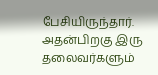பேசியிருந்தார். அதன்பிறகு இரு தலைவர்களும்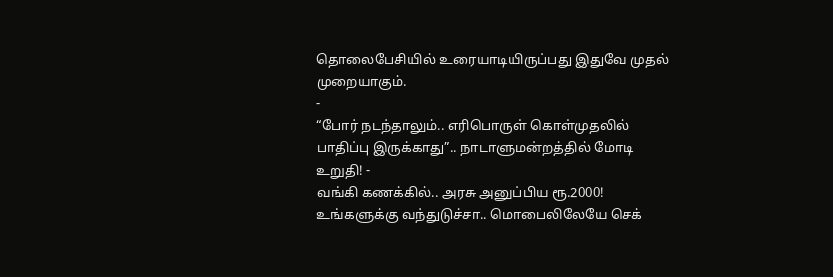தொலைபேசியில் உரையாடியிருப்பது இதுவே முதல் முறையாகும்.
-
“போர் நடந்தாலும்.. எரிபொருள் கொள்முதலில் பாதிப்பு இருக்காது”.. நாடாளுமன்றத்தில் மோடி உறுதி! -
வங்கி கணக்கில்.. அரசு அனுப்பிய ரூ.2000! உங்களுக்கு வந்துடுச்சா.. மொபைலிலேயே செக்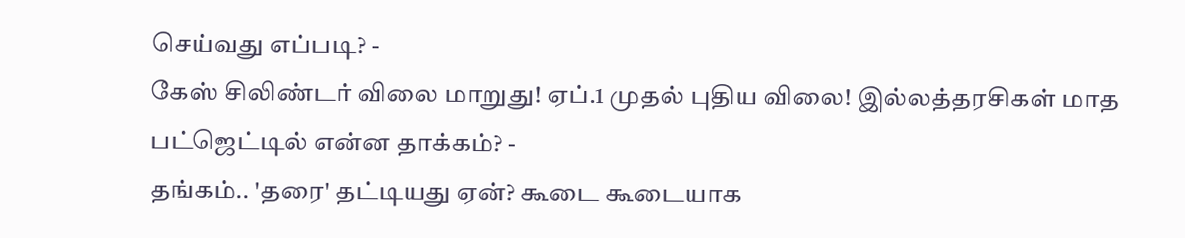செய்வது எப்படி? -
கேஸ் சிலிண்டர் விலை மாறுது! ஏப்.1 முதல் புதிய விலை! இல்லத்தரசிகள் மாத பட்ஜெட்டில் என்ன தாக்கம்? -
தங்கம்.. 'தரை' தட்டியது ஏன்? கூடை கூடையாக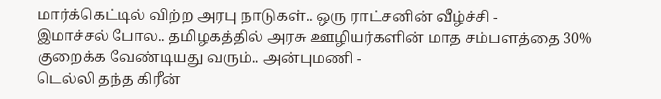மார்க்கெட்டில் விற்ற அரபு நாடுகள்.. ஒரு ராட்சனின் வீழ்ச்சி -
இமாச்சல் போல.. தமிழகத்தில் அரசு ஊழியர்களின் மாத சம்பளத்தை 30% குறைக்க வேண்டியது வரும்.. அன்புமணி -
டெல்லி தந்த கிரீன்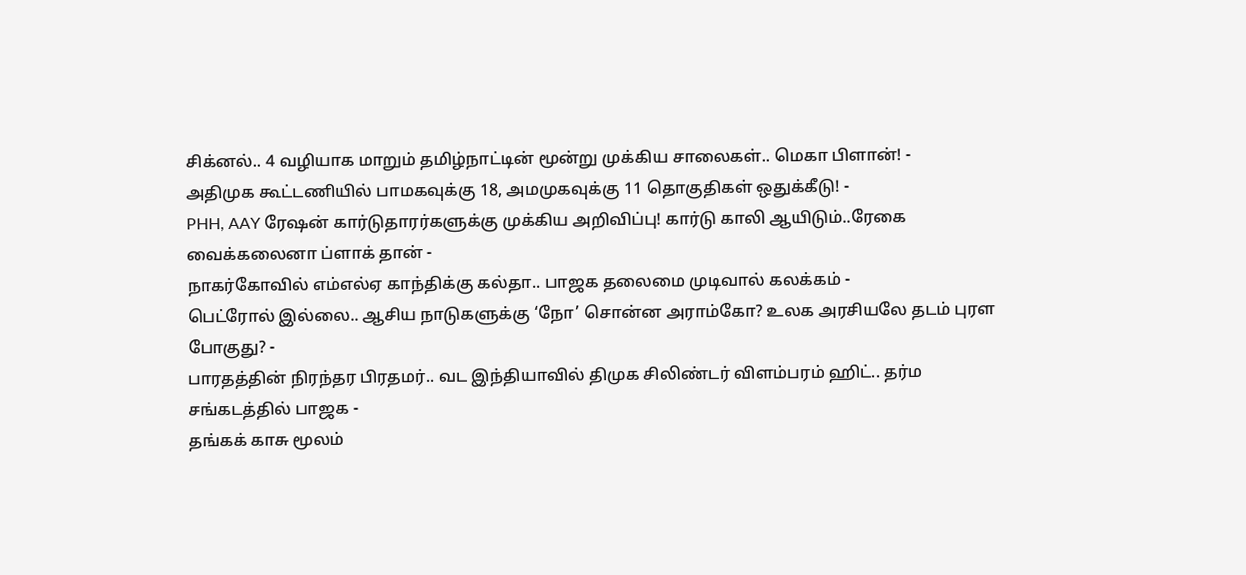சிக்னல்.. 4 வழியாக மாறும் தமிழ்நாட்டின் மூன்று முக்கிய சாலைகள்.. மெகா பிளான்! -
அதிமுக கூட்டணியில் பாமகவுக்கு 18, அமமுகவுக்கு 11 தொகுதிகள் ஒதுக்கீடு! -
PHH, AAY ரேஷன் கார்டுதாரர்களுக்கு முக்கிய அறிவிப்பு! கார்டு காலி ஆயிடும்..ரேகை வைக்கலைனா ப்ளாக் தான் -
நாகர்கோவில் எம்எல்ஏ காந்திக்கு கல்தா.. பாஜக தலைமை முடிவால் கலக்கம் -
பெட்ரோல் இல்லை.. ஆசிய நாடுகளுக்கு ‘நோ’ சொன்ன அராம்கோ? உலக அரசியலே தடம் புரள போகுது? -
பாரதத்தின் நிரந்தர பிரதமர்.. வட இந்தியாவில் திமுக சிலிண்டர் விளம்பரம் ஹிட்.. தர்ம சங்கடத்தில் பாஜக -
தங்கக் காசு மூலம்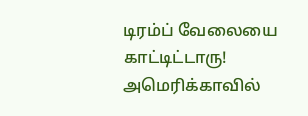டிரம்ப் வேலையை காட்டிட்டாரு! அமெரிக்காவில்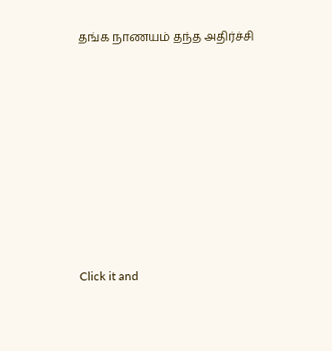தங்க நாணயம் தந்த அதிர்ச்சி












Click it and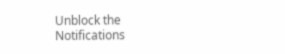Unblock the Notifications